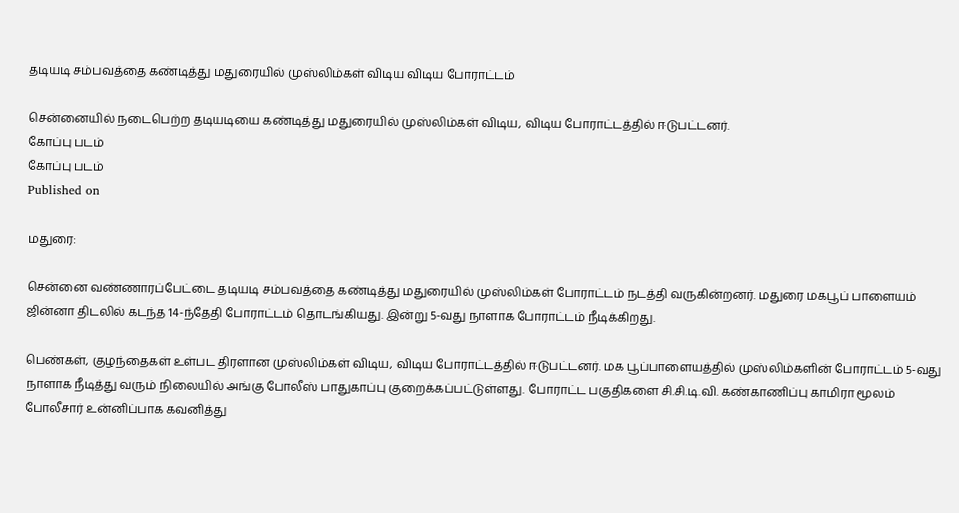தடியடி சம்பவத்தை கண்டித்து மதுரையில் முஸ்லிம்கள் விடிய விடிய போராட்டம்

சென்னையில் நடைபெற்ற தடியடியை கண்டித்து மதுரையில் முஸ்லிம்கள் விடிய, விடிய போராட்டத்தில் ஈடுபட்டனர்.
கோப்பு படம்
கோப்பு படம்
Published on

மதுரை:

சென்னை வண்ணாரப்பேட்டை தடியடி சம்பவத்தை கண்டித்து மதுரையில் முஸ்லிம்கள் போராட்டம் நடத்தி வருகின்றனர். மதுரை மகபூப் பாளையம் ஜின்னா திடலில் கடந்த 14-ந்தேதி போராட்டம் தொடங்கியது. இன்று 5-வது நாளாக போராட்டம் நீடிக்கிறது.

பெண்கள், குழந்தைகள் உள்பட திரளான முஸ்லிம்கள் விடிய, விடிய போராட்டத்தில் ஈடுபட்டனர். மக பூப்பாளையத்தில் முஸ்லிம்களின் போராட்டம் 5-வது நாளாக நீடித்து வரும் நிலையில் அங்கு போலீஸ் பாதுகாப்பு குறைக்கப்பட்டுள்ளது. போராட்ட பகுதிகளை சி.சி.டி.வி. கண்காணிப்பு காமிரா மூலம் போலீசார் உன்னிப்பாக கவனித்து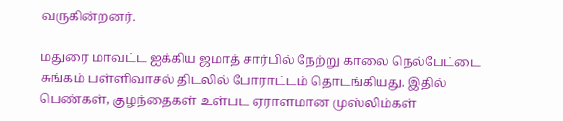வருகின்றனர்.

மதுரை மாவட்ட ஐக்கிய ஜமாத் சார்பில் நேற்று காலை நெல்பேட்டை சுங்கம் பள்ளிவாசல் திடலில் போராட்டம் தொடங்கியது. இதில் பெண்கள், குழந்தைகள் உள்பட ஏராளமான முஸ்லிம்கள்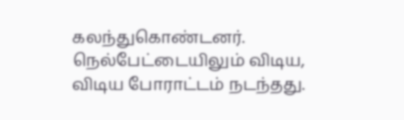கலந்துகொண்டனர். நெல்பேட்டையிலும் விடிய, விடிய போராட்டம் நடந்தது.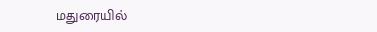மதுரையில்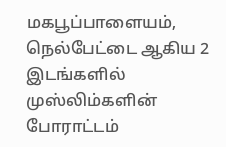மகபூப்பாளையம், நெல்பேட்டை ஆகிய 2 இடங்களில் முஸ்லிம்களின் போராட்டம்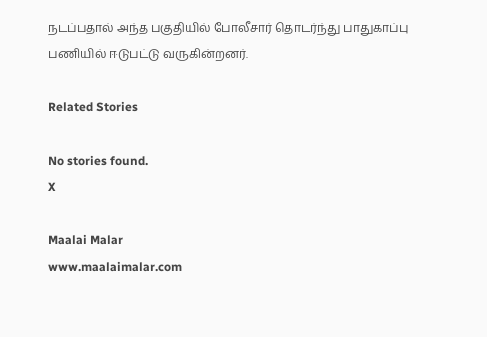நடப்பதால் அந்த பகுதியில் போலீசார் தொடர்ந்து பாதுகாப்பு பணியில் ஈடுபட்டு வருகின்றனர்.

Related Stories

No stories found.
X

Maalai Malar
www.maalaimalar.com